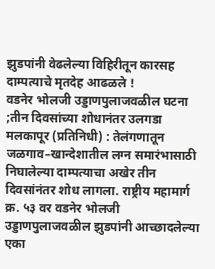झुडपांनी वेढलेल्या विहिरीतून कारसह दाम्पत्याचे मृतदेह आढळले !
वडनेर भोलजी उड्डाणपुलाजवळील घटना ;तीन दिवसांच्या शोधानंतर उलगडा
मलकापूर (प्रतिनिधी) : तेलंगणातून जळगाव–खान्देशातील लग्न समारंभासाठी निघालेल्या दाम्पत्याचा अखेर तीन दिवसांनंतर शोध लागला. राष्ट्रीय महामार्ग क्र. ५३ वर वडनेर भोलजी उड्डाणपुलाजवळील झुडपांनी आच्छादलेल्या एका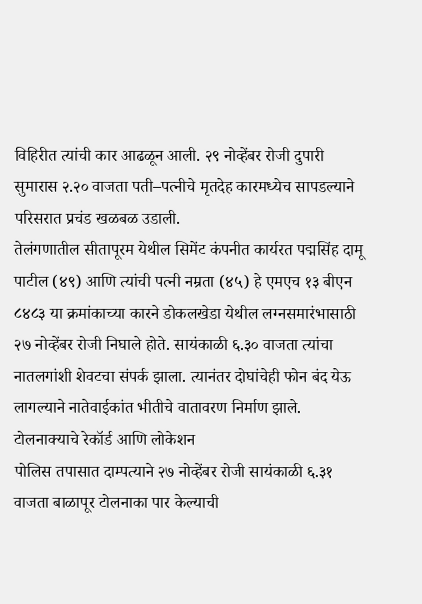विहिरीत त्यांची कार आढळून आली. २९ नोव्हेंबर रोजी दुपारी सुमारास २.२० वाजता पती–पत्नीचे मृतदेह कारमध्येच सापडल्याने परिसरात प्रचंड खळबळ उडाली.
तेलंगणातील सीतापूरम येथील सिमेंट कंपनीत कार्यरत पद्मसिंह दामू पाटील (४९) आणि त्यांची पत्नी नम्रता (४५) हे एमएच १३ बीएन ८४८३ या क्रमांकाच्या कारने डोकलखेडा येथील लग्नसमारंभासाठी २७ नोव्हेंबर रोजी निघाले होते. सायंकाळी ६.३० वाजता त्यांचा नातलगांशी शेवटचा संपर्क झाला. त्यानंतर दोघांचेही फोन बंद येऊ लागल्याने नातेवाईकांत भीतीचे वातावरण निर्माण झाले.
टोलनाक्याचे रेकॉर्ड आणि लोकेशन
पोलिस तपासात दाम्पत्याने २७ नोव्हेंबर रोजी सायंकाळी ६.३१ वाजता बाळापूर टोलनाका पार केल्याची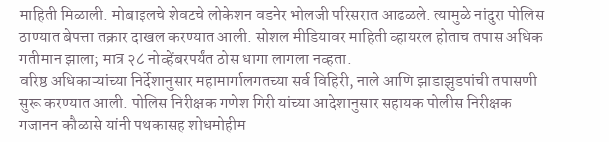माहिती मिळाली. मोबाइलचे शेवटचे लोकेशन वडनेर भोलजी परिसरात आढळले. त्यामुळे नांदुरा पोलिस ठाण्यात बेपत्ता तक्रार दाखल करण्यात आली. सोशल मीडियावर माहिती व्हायरल होताच तपास अधिक गतीमान झाला; मात्र २८ नोव्हेंबरपर्यंत ठोस धागा लागला नव्हता.
वरिष्ठ अधिकाऱ्यांच्या निर्देशानुसार महामार्गालगतच्या सर्व विहिरी, नाले आणि झाडाझुडपांची तपासणी सुरू करण्यात आली. पोलिस निरीक्षक गणेश गिरी यांच्या आदेशानुसार सहायक पोलीस निरीक्षक गजानन कौळासे यांनी पथकासह शोधमोहीम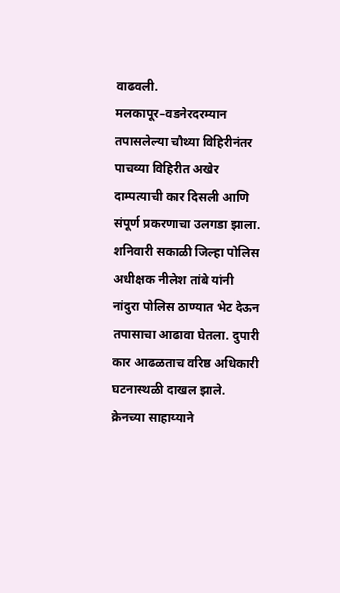वाढवली. मलकापूर–वडनेरदरम्यान तपासलेल्या चौथ्या विहिरीनंतर पाचव्या विहिरीत अखेर दाम्पत्याची कार दिसली आणि संपूर्ण प्रकरणाचा उलगडा झाला.
शनिवारी सकाळी जिल्हा पोलिस अधीक्षक नीलेश तांबे यांनी नांदुरा पोलिस ठाण्यात भेट देऊन तपासाचा आढावा घेतला. दुपारी कार आढळताच वरिष्ठ अधिकारी घटनास्थळी दाखल झाले. क्रेनच्या साहाय्याने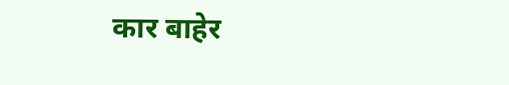कार बाहेर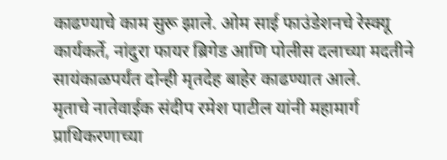काढण्याचे काम सुरू झाले. ओम साई फाउंडेशनचे रेस्क्यू कार्यकर्ते, नांदुरा फायर ब्रिगेड आणि पोलीस दलाच्या मदतीने सायंकाळपर्यंत दोन्ही मृतदेह बाहेर काढण्यात आले.
मृताचे नातेवाईक संदीप रमेश पाटील यांनी महामार्ग प्राधिकरणाच्या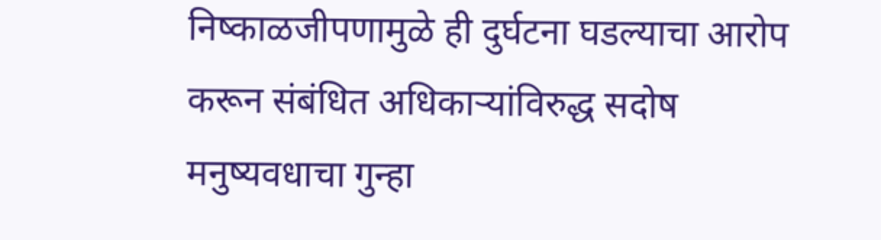निष्काळजीपणामुळे ही दुर्घटना घडल्याचा आरोप करून संबंधित अधिकाऱ्यांविरुद्ध सदोष मनुष्यवधाचा गुन्हा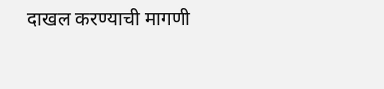दाखल करण्याची मागणी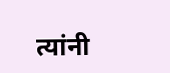त्यांनी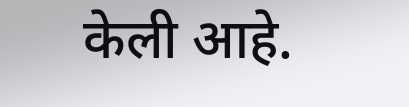केली आहे.